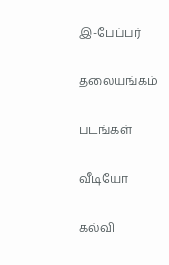இ-பேப்பர்

தலையங்கம்

படங்கள்

வீடியோ

கல்வி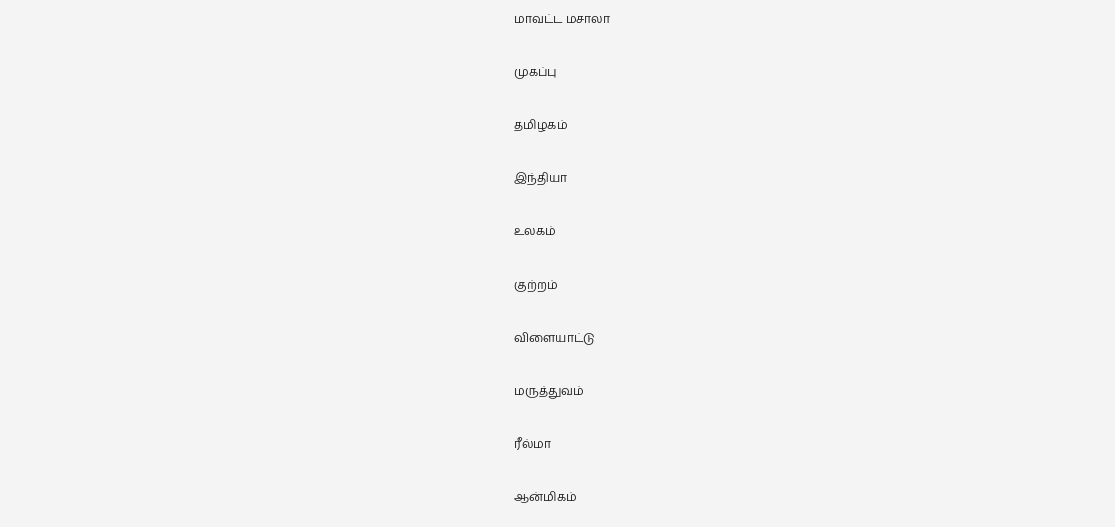மாவட்ட மசாலா

முகப்பு

தமிழகம்

இந்தியா

உலகம்

குற்றம்

விளையாட்டு

மருத்துவம்

ரீல்மா

ஆன்மிகம்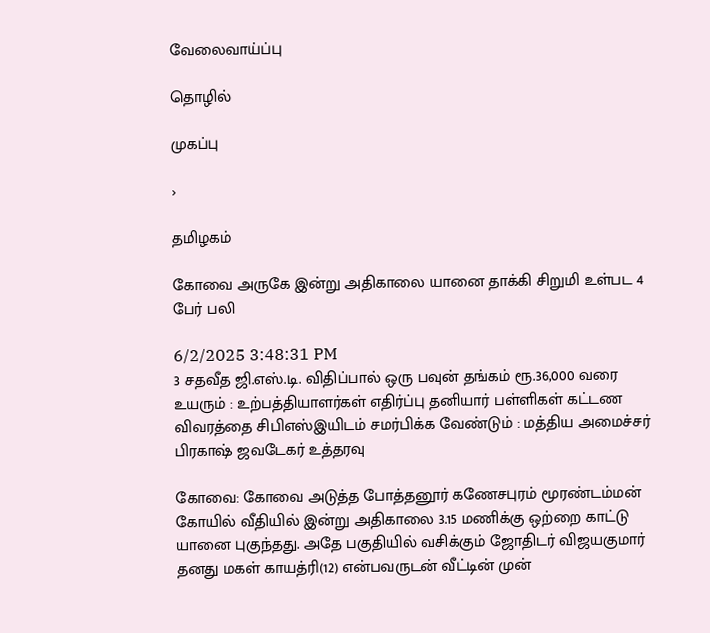வேலைவாய்ப்பு

தொழில்

முகப்பு

›

தமிழகம்

கோவை அருகே இன்று அதிகாலை யானை தாக்கி சிறுமி உள்பட 4 பேர் பலி

6/2/2025 3:48:31 PM
3 சதவீத ஜி.எஸ்.டி. விதிப்பால் ஒரு பவுன் தங்கம் ரூ.36,000 வரை உயரும் : உற்பத்தியாளர்கள் எதிர்ப்பு தனியார் பள்ளிகள் கட்டண விவரத்தை சிபிஎஸ்இயிடம் சமர்பிக்க வேண்டும் : மத்திய அமைச்சர் பிரகாஷ் ஜவடேகர் உத்தரவு

கோவை: கோவை அடுத்த போத்தனூர் கணேசபுரம் மூரண்டம்மன் கோயில் வீதியில் இன்று அதிகாலை 3.15 மணிக்கு ஒற்றை காட்டு யானை புகுந்தது. அதே பகுதியில் வசிக்கும் ஜோதிடர் விஜயகுமார் தனது மகள் காயத்ரி(12) என்பவருடன் வீட்டின் முன்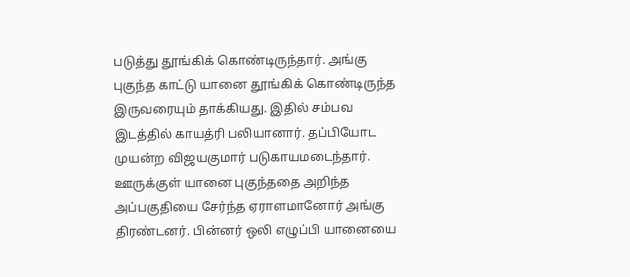படுத்து தூங்கிக் கொண்டிருந்தார். அங்கு புகுந்த காட்டு யானை தூங்கிக் கொண்டிருந்த இருவரையும் தாக்கியது. இதில் சம்பவ இடத்தில் காயத்ரி பலியானார். தப்பியோட முயன்ற விஜயகுமார் படுகாயமடைந்தார். ஊருக்குள் யானை புகுந்ததை அறிந்த அப்பகுதியை சேர்ந்த ஏராளமானோர் அங்கு திரண்டனர். பின்னர் ஒலி எழுப்பி யானையை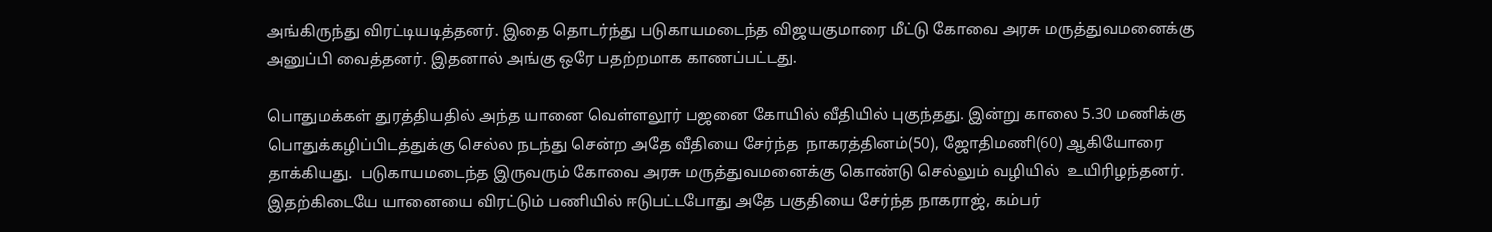அங்கிருந்து விரட்டியடித்தனர். இதை தொடர்ந்து படுகாயமடைந்த விஜயகுமாரை மீட்டு கோவை அரசு மருத்துவமனைக்கு அனுப்பி வைத்தனர். இதனால் அங்கு ஒரே பதற்றமாக காணப்பட்டது.

பொதுமக்கள் துரத்தியதில் அந்த யானை வெள்ளலூர் பஜனை கோயில் வீதியில் புகுந்தது. இன்று காலை 5.30 மணிக்கு பொதுக்கழிப்பிடத்துக்கு செல்ல நடந்து சென்ற அதே வீதியை சேர்ந்த  நாகரத்தினம்(50), ஜோதிமணி(60) ஆகியோரை தாக்கியது.  படுகாயமடைந்த இருவரும் கோவை அரசு மருத்துவமனைக்கு கொண்டு செல்லும் வழியில்  உயிரிழந்தனர். இதற்கிடையே யானையை விரட்டும் பணியில் ஈடுபட்டபோது அதே பகுதியை சேர்ந்த நாகராஜ், கம்பர்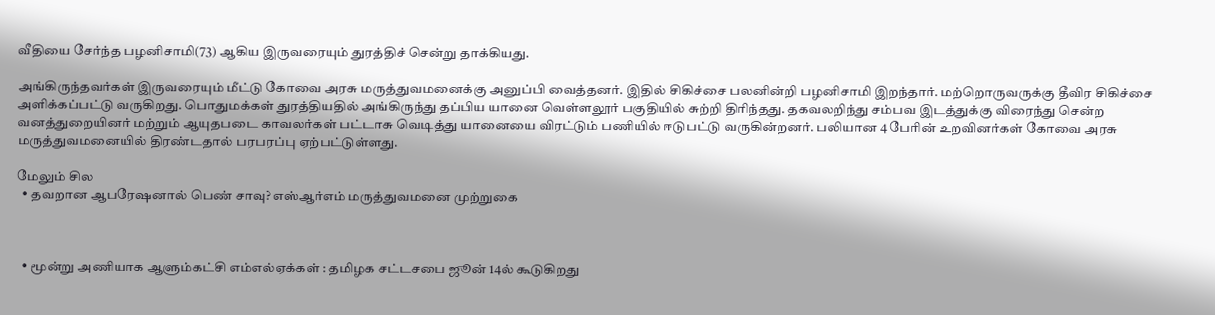வீதியை சேர்ந்த பழனிசாமி(73) ஆகிய இருவரையும் துரத்திச் சென்று தாக்கியது.

அங்கிருந்தவர்கள் இருவரையும் மீட்டு கோவை அரசு மருத்துவமனைக்கு அனுப்பி வைத்தனர். இதில் சிகிச்சை பலனின்றி பழனிசாமி இறந்தார். மற்றொருவருக்கு தீவிர சிகிச்சை அளிக்கப்பட்டு வருகிறது. பொதுமக்கள் துரத்தியதில் அங்கிருந்து தப்பிய யானை வெள்ளலூர் பகுதியில் சுற்றி திரிந்தது. தகவலறிந்து சம்பவ இடத்துக்கு விரைந்து சென்ற வனத்துறையினர் மற்றும் ஆயுதபடை காவலர்கள் பட்டாசு வெடித்து யானையை விரட்டும் பணியில் ஈடுபட்டு வருகின்றனர். பலியான 4 பேரின் உறவினர்கள் கோவை அரசு மருத்துவமனையில் திரண்டதால் பரபரப்பு ஏற்பட்டுள்ளது.

மேலும் சில
  • தவறான ஆபரேஷனால் பெண் சாவு? எஸ்ஆர்எம் மருத்துவமனை முற்றுகை



  • மூன்று அணியாக ஆளும்கட்சி எம்எல்ஏக்கள் : தமிழக சட்டசபை ஜூன் 14ல் கூடுகிறது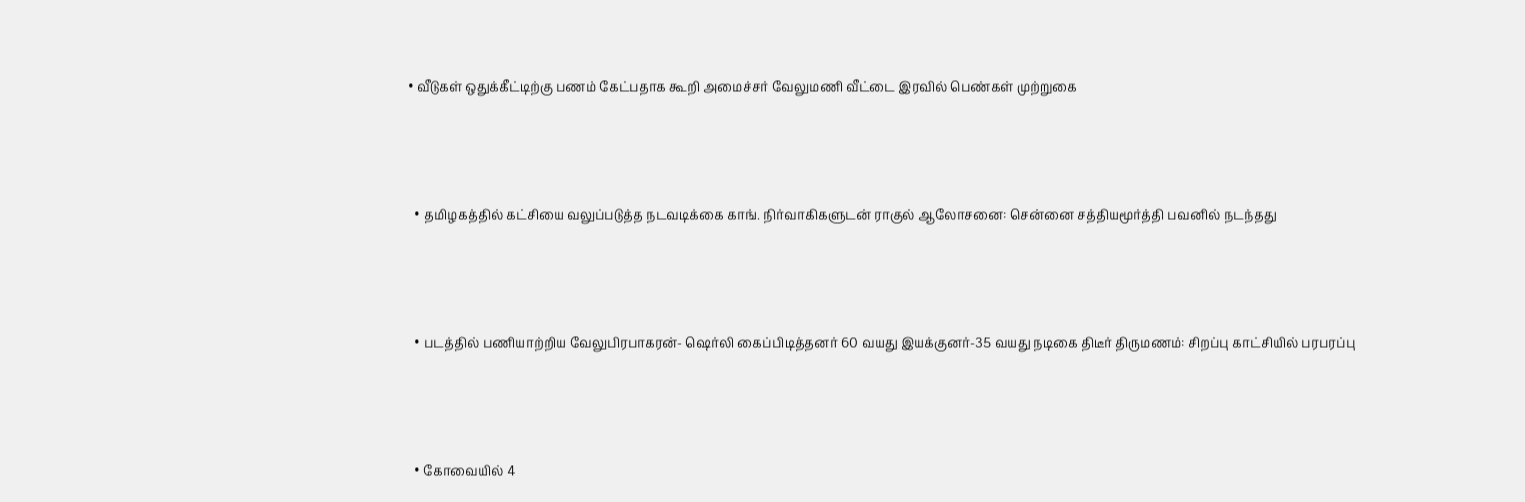• வீடுகள் ஒதுக்கீட்டிற்கு பணம் கேட்பதாக கூறி அமைச்சர் வேலுமணி வீட்டை இரவில் பெண்கள் முற்றுகை



  • தமிழகத்தில் கட்சியை வலுப்படுத்த நடவடிக்கை காங். நிர்வாகிகளுடன் ராகுல் ஆலோசனை: சென்னை சத்தியமூர்த்தி பவனில் நடந்தது



  • படத்தில் பணியாற்றிய வேலுபிரபாகரன்- ஷெர்லி கைப்பிடித்தனர் 60 வயது இயக்குனர்-35 வயது நடிகை திடீர் திருமணம்: சிறப்பு காட்சியில் பரபரப்பு



  • கோவையில் 4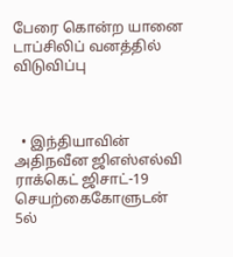பேரை கொன்ற யானை டாப்சிலிப் வனத்தில் விடுவிப்பு



  • இந்தியாவின் அதிநவீன ஜிஎஸ்எல்வி ராக்கெட் ஜிசாட்-19 செயற்கைகோளுடன் 5ல்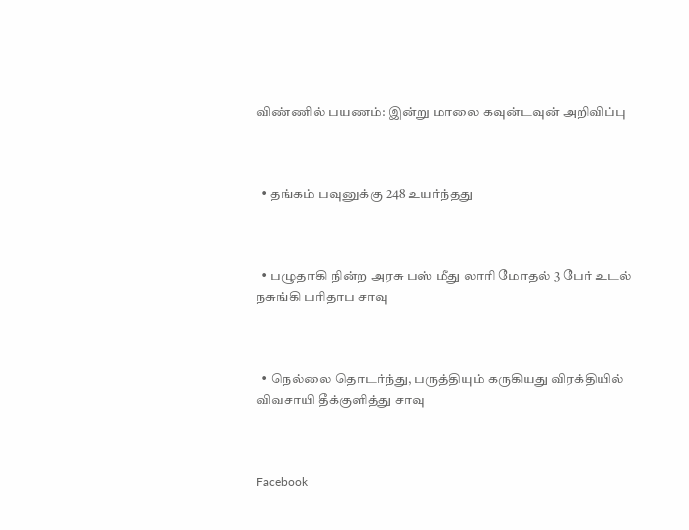விண்ணில் பயணம்: இன்று மாலை கவுன்டவுன் அறிவிப்பு



  • தங்கம் பவுனுக்கு 248 உயர்ந்தது



  • பழுதாகி நின்ற அரசு பஸ் மீது லாரி மோதல் 3 பேர் உடல் நசுங்கி பரிதாப சாவு



  • நெல்லை தொடர்ந்து, பருத்தியும் கருகியது விரக்தியில் விவசாயி தீக்குளித்து சாவு



Facebook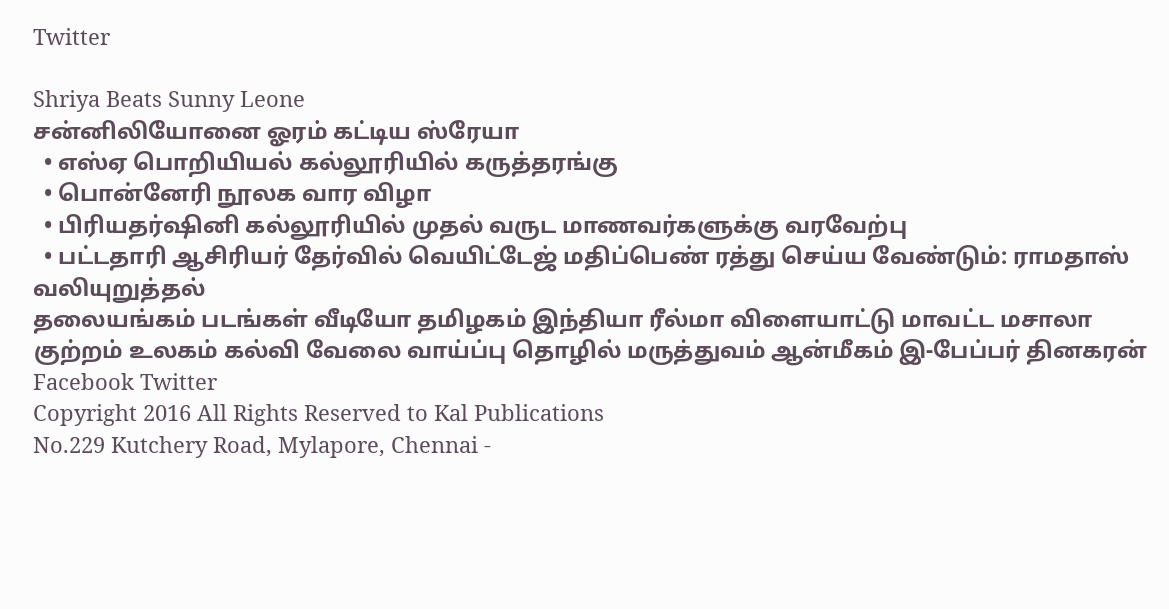Twitter

Shriya Beats Sunny Leone
சன்னிலியோனை ஓரம் கட்டிய ஸ்ரேயா
  • எஸ்ஏ பொறியியல் கல்லூரியில் கருத்தரங்கு
  • பொன்னேரி நூலக வார விழா
  • பிரியதர்ஷினி கல்லூரியில் முதல் வருட மாணவர்களுக்கு வரவேற்பு
  • பட்டதாரி ஆசிரியர் தேர்வில் வெயிட்டேஜ் மதிப்பெண் ரத்து செய்ய வேண்டும்: ராமதாஸ் வலியுறுத்தல்
தலையங்கம் படங்கள் வீடியோ தமிழகம் இந்தியா ரீல்மா விளையாட்டு மாவட்ட மசாலா குற்றம் உலகம் கல்வி வேலை வாய்ப்பு தொழில் மருத்துவம் ஆன்மீகம் இ-பேப்பர் தினகரன் Facebook Twitter
Copyright 2016 All Rights Reserved to Kal Publications
No.229 Kutchery Road, Mylapore, Chennai -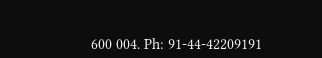600 004. Ph: 91-44-42209191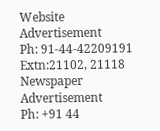Website Advertisement
Ph: 91-44-42209191 Extn:21102, 21118
Newspaper Advertisement
Ph: +91 44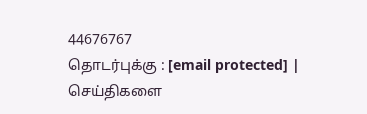44676767
தொடர்புக்கு : [email protected] | செய்திகளை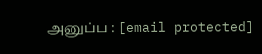அனுப்ப : [email protected]